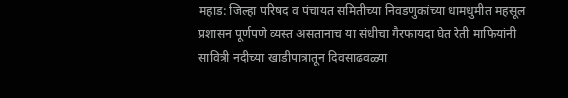महाड: जिल्हा परिषद व पंचायत समितीच्या निवडणुकांच्या धामधुमीत महसूल प्रशासन पूर्णपणे व्यस्त असतानाच या संधीचा गैरफायदा घेत रेती माफियांनी सावित्री नदीच्या खाडीपात्रातून दिवसाढवळ्या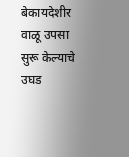बेकायदेशीर वाळू उपसा सुरू केल्याचे उघड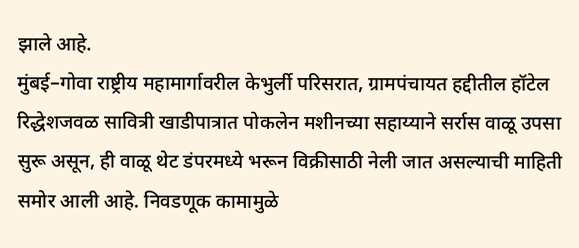झाले आहे.
मुंबई–गोवा राष्ट्रीय महामार्गावरील केभुर्ली परिसरात, ग्रामपंचायत हद्दीतील हॉटेल रिद्धेशजवळ सावित्री खाडीपात्रात पोकलेन मशीनच्या सहाय्याने सर्रास वाळू उपसा सुरू असून, ही वाळू थेट डंपरमध्ये भरून विक्रीसाठी नेली जात असल्याची माहिती समोर आली आहे. निवडणूक कामामुळे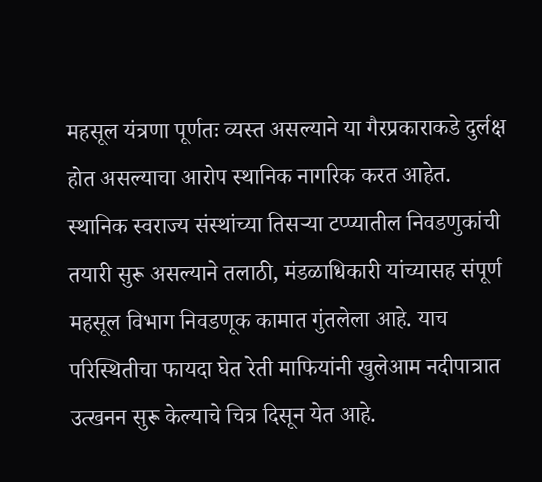महसूल यंत्रणा पूर्णतः व्यस्त असल्याने या गैरप्रकाराकडे दुर्लक्ष होत असल्याचा आरोप स्थानिक नागरिक करत आहेत.
स्थानिक स्वराज्य संस्थांच्या तिसऱ्या टप्प्यातील निवडणुकांची तयारी सुरू असल्याने तलाठी, मंडळाधिकारी यांच्यासह संपूर्ण महसूल विभाग निवडणूक कामात गुंतलेला आहे. याच परिस्थितीचा फायदा घेत रेती माफियांनी खुलेआम नदीपात्रात उत्खनन सुरू केल्याचे चित्र दिसून येत आहे.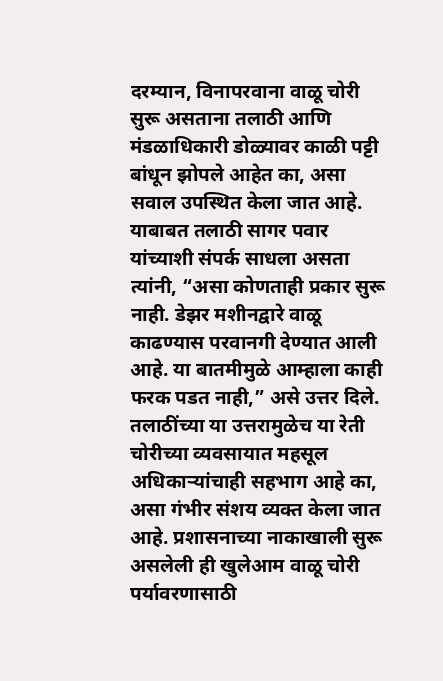दरम्यान, विनापरवाना वाळू चोरी सुरू असताना तलाठी आणि मंडळाधिकारी डोळ्यावर काळी पट्टी बांधून झोपले आहेत का, असा सवाल उपस्थित केला जात आहे. याबाबत तलाठी सागर पवार यांच्याशी संपर्क साधला असता त्यांनी, “असा कोणताही प्रकार सुरू नाही. डेझर मशीनद्वारे वाळू काढण्यास परवानगी देण्यात आली आहे. या बातमीमुळे आम्हाला काही फरक पडत नाही,” असे उत्तर दिले.
तलाठींच्या या उत्तरामुळेच या रेती चोरीच्या व्यवसायात महसूल अधिकाऱ्यांचाही सहभाग आहे का, असा गंभीर संशय व्यक्त केला जात आहे. प्रशासनाच्या नाकाखाली सुरू असलेली ही खुलेआम वाळू चोरी पर्यावरणासाठी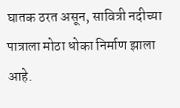घातक ठरत असून, सावित्री नदीच्या पात्राला मोठा धोका निर्माण झाला आहे.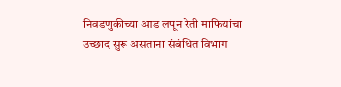निवडणुकीच्या आड लपून रेती माफियांचा उच्छाद सुरू असताना संबंधित विभाग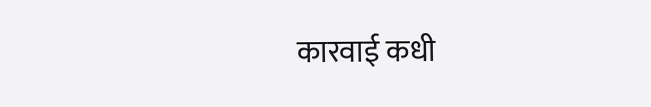कारवाई कधी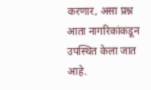करणार, असा प्रश्न आता नागरिकांकडून उपस्थित केला जात आहे.